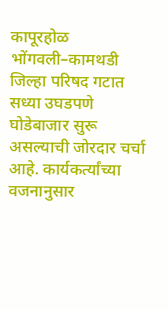कापूरहोळ
भोंगवली–कामथडी जिल्हा परिषद गटात सध्या उघडपणे घोडेबाजार सुरू असल्याची जोरदार चर्चा आहे. कार्यकर्त्यांच्या वजनानुसार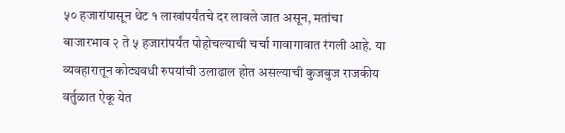५० हजारांपासून थेट १ लाखांपर्यंतचे दर लावले जात असून, मतांचा बाजारभाव २ ते ५ हजारांपर्यंत पोहोचल्याची चर्चा गावागावात रंगली आहे. या व्यवहारातून कोट्यवधी रुपयांची उलाढाल होत असल्याची कुजबुज राजकीय वर्तुळात ऐकू येत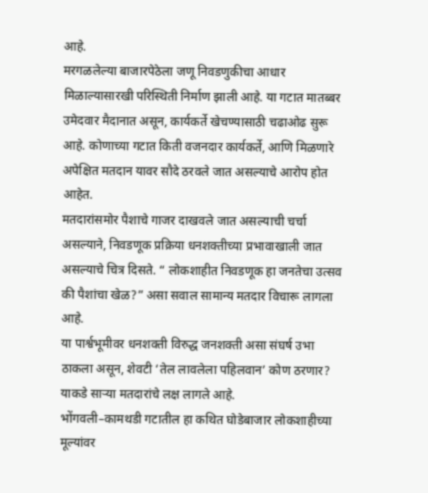आहे.
मरगळलेल्या बाजारपेठेला जणू निवडणुकीचा आधार मिळाल्यासारखी परिस्थिती निर्माण झाली आहे. या गटात मातब्बर उमेदवार मैदानात असून, कार्यकर्ते खेचण्यासाठी चढाओढ सुरू आहे. कोणाच्या गटात किती वजनदार कार्यकर्ते, आणि मिळणारे अपेक्षित मतदान यावर सौदे ठरवले जात असल्याचे आरोप होत आहेत.
मतदारांसमोर पैशाचे गाजर दाखवले जात असल्याची चर्चा असल्याने, निवडणूक प्रक्रिया धनशक्तीच्या प्रभावाखाली जात असल्याचे चित्र दिसते. “ लोकशाहीत निवडणूक हा जनतेचा उत्सव की पैशांचा खेळ?” असा सवाल सामान्य मतदार विचारू लागला आहे.
या पार्श्वभूमीवर धनशक्ती विरुद्ध जनशक्ती असा संघर्ष उभा ठाकला असून, शेवटी ‘तेल लावलेला पहिलवान’ कोण ठरणार? याकडे साऱ्या मतदारांचे लक्ष लागले आहे.
भोंगवली–कामथडी गटातील हा कथित घोडेबाजार लोकशाहीच्या मूल्यांवर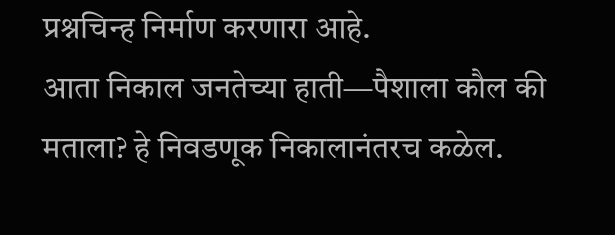प्रश्नचिन्ह निर्माण करणारा आहे.
आता निकाल जनतेच्या हाती—पैशाला कौल की मताला? हे निवडणूक निकालानंतरच कळेल.